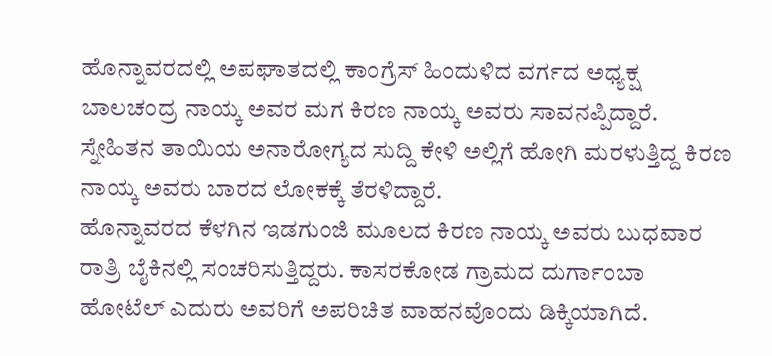ಹೊನ್ನಾವರದಲ್ಲಿ ಅಪಘಾತದಲ್ಲಿ ಕಾಂಗ್ರೆಸ್ ಹಿಂದುಳಿದ ವರ್ಗದ ಅಧ್ಯಕ್ಷ ಬಾಲಚಂದ್ರ ನಾಯ್ಕ ಅವರ ಮಗ ಕಿರಣ ನಾಯ್ಕ ಅವರು ಸಾವನಪ್ಪಿದ್ದಾರೆ. ಸ್ನೇಹಿತನ ತಾಯಿಯ ಅನಾರೋಗ್ಯದ ಸುದ್ದಿ ಕೇಳಿ ಅಲ್ಲಿಗೆ ಹೋಗಿ ಮರಳುತ್ತಿದ್ದ ಕಿರಣ ನಾಯ್ಕ ಅವರು ಬಾರದ ಲೋಕಕ್ಕೆ ತೆರಳಿದ್ದಾರೆ.
ಹೊನ್ನಾವರದ ಕೆಳಗಿನ ಇಡಗುಂಜಿ ಮೂಲದ ಕಿರಣ ನಾಯ್ಕ ಅವರು ಬುಧವಾರ ರಾತ್ರಿ ಬೈಕಿನಲ್ಲಿ ಸಂಚರಿಸುತ್ತಿದ್ದರು. ಕಾಸರಕೋಡ ಗ್ರಾಮದ ದುರ್ಗಾಂಬಾ ಹೋಟೆಲ್ ಎದುರು ಅವರಿಗೆ ಅಪರಿಚಿತ ವಾಹನವೊಂದು ಡಿಕ್ಕಿಯಾಗಿದೆ.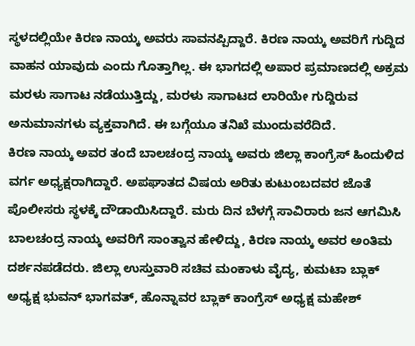ಸ್ಥಳದಲ್ಲಿಯೇ ಕಿರಣ ನಾಯ್ಕ ಅವರು ಸಾವನಪ್ಪಿದ್ದಾರೆ. ಕಿರಣ ನಾಯ್ಕ ಅವರಿಗೆ ಗುದ್ದಿದ ವಾಹನ ಯಾವುದು ಎಂದು ಗೊತ್ತಾಗಿಲ್ಲ. ಈ ಭಾಗದಲ್ಲಿ ಅಪಾರ ಪ್ರಮಾಣದಲ್ಲಿ ಅಕ್ರಮ ಮರಳು ಸಾಗಾಟ ನಡೆಯುತ್ತಿದ್ದು, ಮರಳು ಸಾಗಾಟದ ಲಾರಿಯೇ ಗುದ್ದಿರುವ ಅನುಮಾನಗಳು ವ್ಯಕ್ತವಾಗಿದೆ. ಈ ಬಗ್ಗೆಯೂ ತನಿಖೆ ಮುಂದುವರೆದಿದೆ.
ಕಿರಣ ನಾಯ್ಕ ಅವರ ತಂದೆ ಬಾಲಚಂದ್ರ ನಾಯ್ಕ ಅವರು ಜಿಲ್ಲಾ ಕಾಂಗ್ರೆಸ್ ಹಿಂದುಳಿದ ವರ್ಗ ಅಧ್ಯಕ್ಷರಾಗಿದ್ದಾರೆ. ಅಪಘಾತದ ವಿಷಯ ಅರಿತು ಕುಟುಂಬದವರ ಜೊತೆ ಪೊಲೀಸರು ಸ್ಥಳಕ್ಕೆ ದೌಡಾಯಿಸಿದ್ದಾರೆ. ಮರು ದಿನ ಬೆಳಗ್ಗೆ ಸಾವಿರಾರು ಜನ ಆಗಮಿಸಿ ಬಾಲಚಂದ್ರ ನಾಯ್ಕ ಅವರಿಗೆ ಸಾಂತ್ವಾನ ಹೇಳಿದ್ದು, ಕಿರಣ ನಾಯ್ಕ ಅವರ ಅಂತಿಮ ದರ್ಶನಪಡೆದರು. ಜಿಲ್ಲಾ ಉಸ್ತುವಾರಿ ಸಚಿವ ಮಂಕಾಳು ವೈದ್ಯ, ಕುಮಟಾ ಬ್ಲಾಕ್ ಅಧ್ಯಕ್ಷ ಭುವನ್ ಭಾಗವತ್, ಹೊನ್ನಾವರ ಬ್ಲಾಕ್ ಕಾಂಗ್ರೆಸ್ ಅಧ್ಯಕ್ಷ ಮಹೇಶ್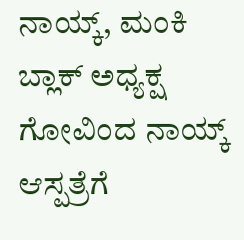ನಾಯ್ಕ್, ಮಂಕಿ ಬ್ಲಾಕ್ ಅಧ್ಯಕ್ಷ ಗೋವಿಂದ ನಾಯ್ಕ್ ಆಸ್ಪತ್ರೆಗೆ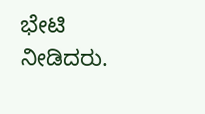ಭೇಟಿ ನೀಡಿದರು.